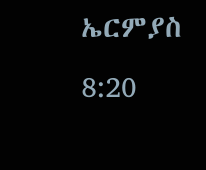ኤርምያስ 8:20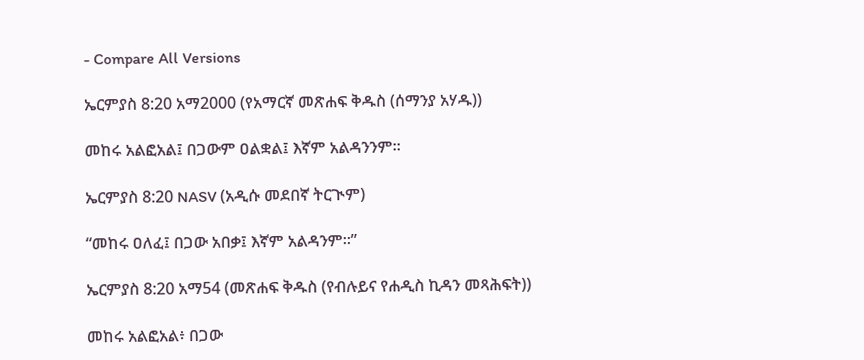- Compare All Versions

ኤርምያስ 8:20 አማ2000 (የአማርኛ መጽሐፍ ቅዱስ (ሰማንያ አሃዱ))

መከሩ አልፎአል፤ በጋውም ዐልቋል፤ እኛም አልዳንንም።

ኤርምያስ 8:20 NASV (አዲሱ መደበኛ ትርጒም)

“መከሩ ዐለፈ፤ በጋው አበቃ፤ እኛም አልዳንም።”

ኤርምያስ 8:20 አማ54 (መጽሐፍ ቅዱስ (የብሉይና የሐዲስ ኪዳን መጻሕፍት))

መከሩ አልፎአል፥ በጋው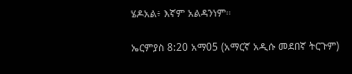ሄዶአል፥ እኛም አልዳንነም።

ኤርምያስ 8:20 አማ05 (አማርኛ አዲሱ መደበኛ ትርጉም)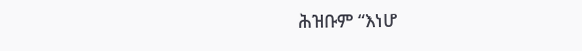ሕዝቡም “እነሆ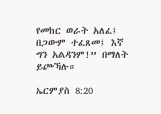የመከር ወራት አለፈ፤ በጋውም ተፈጸመ፤ እኛ ግን አልዳንም!” በማለት ይጮኻሉ።

ኤርምያስ 8:20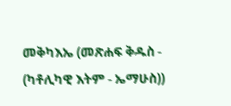መቅካእኤ (መጽሐፍ ቅዱስ - (ካቶሊካዊ እትም - ኤማሁስ))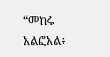“መከሩ አልፎአል፥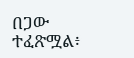በጋው ተፈጽሟል፥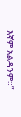እኛም አልዳንም።”